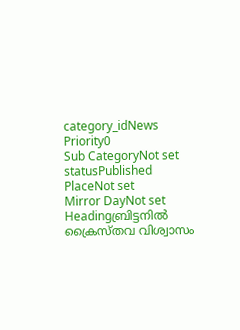category_idNews
Priority0
Sub CategoryNot set
statusPublished
PlaceNot set
Mirror DayNot set
Headingബ്രിട്ടനില്‍ ക്രൈസ്തവ വിശ്വാസം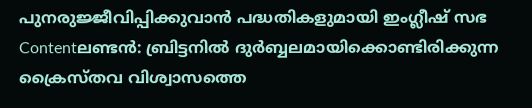പുനരുജ്ജീവിപ്പിക്കുവാന്‍ പദ്ധതികളുമായി ഇംഗ്ലീഷ് സഭ
Contentലണ്ടന്‍: ബ്രിട്ടനില്‍ ദുര്‍ബ്ബലമായിക്കൊണ്ടിരിക്കുന്ന ക്രൈസ്തവ വിശ്വാസത്തെ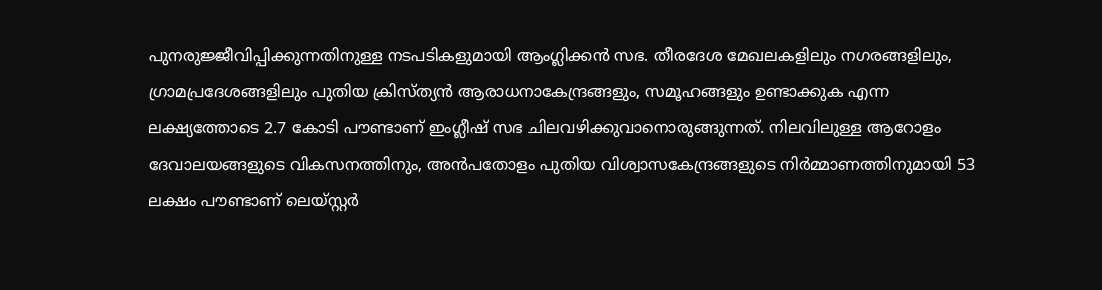പുനരുജ്ജീവിപ്പിക്കുന്നതിനുള്ള നടപടികളുമായി ആംഗ്ലിക്കന്‍ സഭ. തീരദേശ മേഖലകളിലും നഗരങ്ങളിലും, ഗ്രാമപ്രദേശങ്ങളിലും പുതിയ ക്രിസ്ത്യന്‍ ആരാധനാകേന്ദ്രങ്ങളും, സമൂഹങ്ങളും ഉണ്ടാക്കുക എന്ന ലക്ഷ്യത്തോടെ 2.7 കോടി പൗണ്ടാണ് ഇംഗ്ലീഷ് സഭ ചിലവഴിക്കുവാനൊരുങ്ങുന്നത്. നിലവിലുള്ള ആറോളം ദേവാലയങ്ങളുടെ വികസനത്തിനും, അന്‍പതോളം പുതിയ വിശ്വാസകേന്ദ്രങ്ങളുടെ നിര്‍മ്മാണത്തിനുമായി 53 ലക്ഷം പൗണ്ടാണ് ലെയ്സ്റ്റര്‍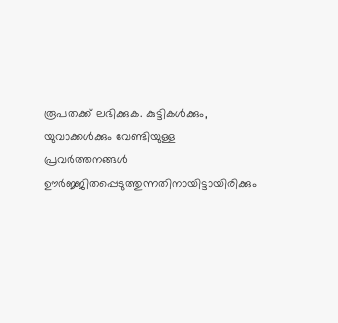രൂപതക്ക് ലഭിക്കുക. കുട്ടികള്‍ക്കും, യുവാക്കള്‍ക്കും വേണ്ടിയുള്ള പ്രവര്‍ത്തനങ്ങള്‍ ഊര്‍ജ്ജിതപ്പെടുത്തുന്നതിനായിട്ടായിരിക്കും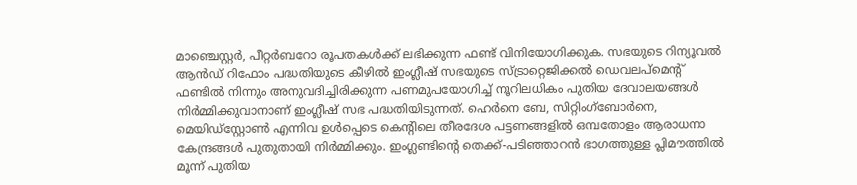മാഞ്ചെസ്റ്റര്‍, പീറ്റര്‍ബറോ രൂപതകള്‍ക്ക് ലഭിക്കുന്ന ഫണ്ട് വിനിയോഗിക്കുക. സഭയുടെ റിന്യൂവല്‍ ആന്‍ഡ്‌ റിഫോം പദ്ധതിയുടെ കീഴില്‍ ഇംഗ്ലീഷ് സഭയുടെ സ്ട്രാറ്റെജിക്കല്‍ ഡെവലപ്മെന്റ് ഫണ്ടില്‍ നിന്നും അനുവദിച്ചിരിക്കുന്ന പണമുപയോഗിച്ച് നൂറിലധികം പുതിയ ദേവാലയങ്ങള്‍ നിര്‍മ്മിക്കുവാനാണ് ഇംഗ്ലീഷ് സഭ പദ്ധതിയിടുന്നത്. ഹെര്‍നെ ബേ, സിറ്റിംഗ്ബോര്‍നെ, മെയിഡ്സ്റ്റോണ്‍ എന്നിവ ഉള്‍പ്പെടെ കെന്റിലെ തീരദേശ പട്ടണങ്ങളില്‍ ഒമ്പതോളം ആരാധനാ കേന്ദ്രങ്ങള്‍ പുതുതായി നിര്‍മ്മിക്കും. ഇംഗ്ലണ്ടിന്റെ തെക്ക്-പടിഞ്ഞാറന്‍ ഭാഗത്തുള്ള പ്ലിമൗത്തില്‍ മൂന്ന്‍ പുതിയ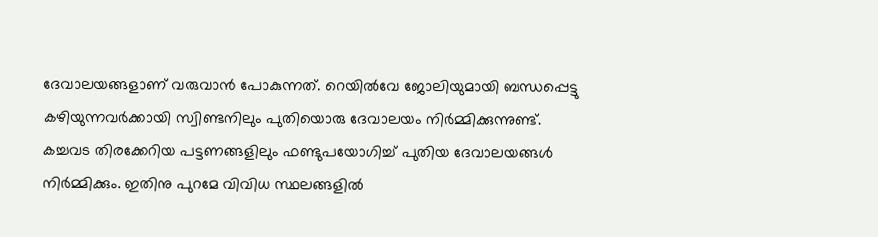ദേവാലയങ്ങളാണ് വരുവാന്‍ പോകുന്നത്. റെയില്‍വേ ജോലിയുമായി ബന്ധപ്പെട്ടു കഴിയുന്നവര്‍ക്കായി സ്വിണ്ടനിലും പുതിയൊരു ദേവാലയം നിര്‍മ്മിക്കുന്നുണ്ട്. കച്ചവട തിരക്കേറിയ പട്ടണങ്ങളിലും ഫണ്ടുപയോഗിച്ച് പുതിയ ദേവാലയങ്ങള്‍ നിര്‍മ്മിക്കും. ഇതിനു പുറമേ വിവിധ സ്ഥലങ്ങളില്‍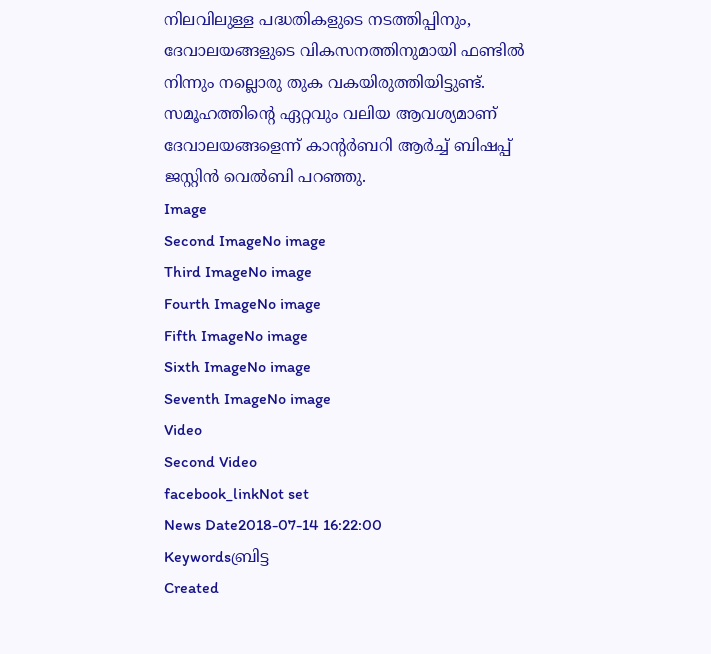നിലവിലുള്ള പദ്ധതികളുടെ നടത്തിപ്പിനും, ദേവാലയങ്ങളുടെ വികസനത്തിനുമായി ഫണ്ടില്‍ നിന്നും നല്ലൊരു തുക വകയിരുത്തിയിട്ടുണ്ട്. സമൂഹത്തിന്റെ ഏറ്റവും വലിയ ആവശ്യമാണ് ദേവാലയങ്ങളെന്ന് കാന്‍റര്‍ബറി ആര്‍ച്ച് ബിഷപ്പ് ജസ്റ്റിന്‍ വെല്‍ബി പറഞ്ഞു.
Image
Second ImageNo image
Third ImageNo image
Fourth ImageNo image
Fifth ImageNo image
Sixth ImageNo image
Seventh ImageNo image
Video
Second Video
facebook_linkNot set
News Date2018-07-14 16:22:00
Keywordsബ്രിട്ട
Created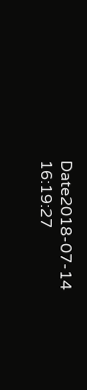Date2018-07-14 16:19:27